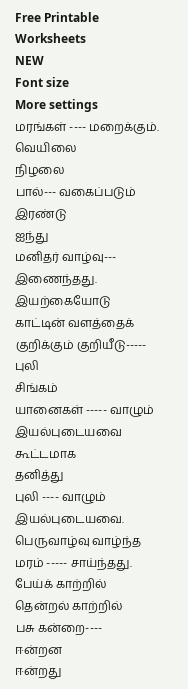Free Printable Worksheets
NEW
Font size
More settings
மரங்கள் ---- மறைக்கும்.
வெயிலை
நிழலை
பால்--- வகைப்படும்
இரண்டு
ஐந்து
மனிதர் வாழ்வு--- இணைந்தது.
இயற்கையோடு
காட்டின் வளத்தைக் குறிக்கும் குறியீடு-----
புலி
சிங்கம்
யானைகள் ----- வாழும் இயல்புடையவை
கூட்டமாக
தனித்து
புலி ---- வாழும் இயல்புடையவை.
பெருவாழ்வு வாழ்ந்த மரம் ----- சாய்ந்தது.
பேய்க் காற்றில்
தென்றல் காற்றில்
பசு கன்றை----
ஈன்றன
ஈன்றது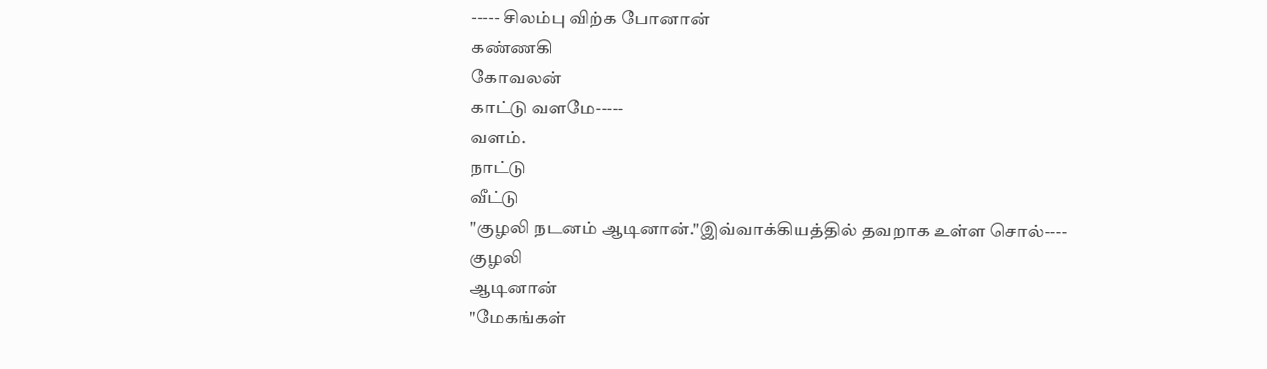----- சிலம்பு விற்க போனான்
கண்ணகி
கோவலன்
காட்டு வளமே-----
வளம்.
நாட்டு
வீட்டு
"குழலி நடனம் ஆடினான்."இவ்வாக்கியத்தில் தவறாக உள்ள சொல்----
குழலி
ஆடினான்
"மேகங்கள்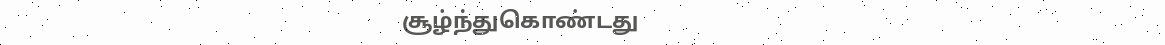சூழ்ந்துகொண்டது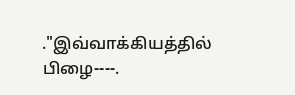."இவ்வாக்கியத்தில் பிழை----.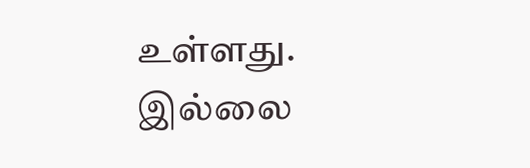உள்ளது.
இல்லை